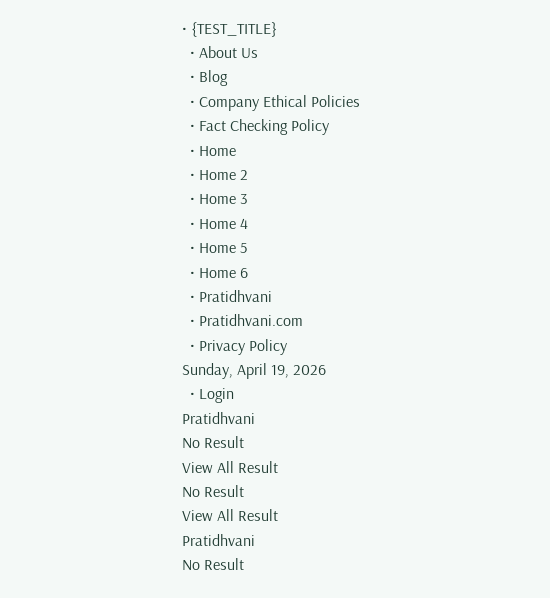• {TEST_TITLE}
  • About Us
  • Blog
  • Company Ethical Policies
  • Fact Checking Policy
  • Home
  • Home 2
  • Home 3
  • Home 4
  • Home 5
  • Home 6
  • Pratidhvani
  • Pratidhvani.com
  • Privacy Policy
Sunday, April 19, 2026
  • Login
Pratidhvani
No Result
View All Result
No Result
View All Result
Pratidhvani
No Result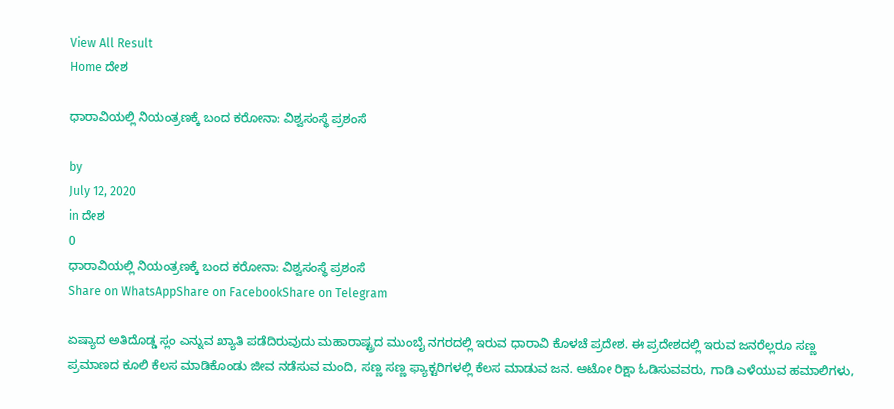View All Result
Home ದೇಶ

ಧಾರಾವಿಯಲ್ಲಿ ನಿಯಂತ್ರಣಕ್ಕೆ ಬಂದ ಕರೋನಾ: ವಿಶ್ವಸಂಸ್ಥೆ ಪ್ರಶಂಸೆ

by
July 12, 2020
in ದೇಶ
0
ಧಾರಾವಿಯಲ್ಲಿ ನಿಯಂತ್ರಣಕ್ಕೆ ಬಂದ ಕರೋನಾ: ವಿಶ್ವಸಂಸ್ಥೆ ಪ್ರಶಂಸೆ
Share on WhatsAppShare on FacebookShare on Telegram

ಏಷ್ಯಾದ ಅತಿದೊಡ್ಡ ಸ್ಲಂ ಎನ್ನುವ ಖ್ಯಾತಿ ಪಡೆದಿರುವುದು ಮಹಾರಾಷ್ಟ್ರದ ಮುಂಬೈ ನಗರದಲ್ಲಿ ಇರುವ ಧಾರಾವಿ ಕೊಳಚೆ ಪ್ರದೇಶ. ಈ ಪ್ರದೇಶದಲ್ಲಿ ಇರುವ ಜನರೆಲ್ಲರೂ ಸಣ್ಣ ಪ್ರಮಾಣದ ಕೂಲಿ ಕೆಲಸ ಮಾಡಿಕೊಂಡು ಜೀವ ನಡೆಸುವ ಮಂದಿ, ಸಣ್ಣ ಸಣ್ಣ ಫ್ಯಾಕ್ಟರಿಗಳಲ್ಲಿ ಕೆಲಸ ಮಾಡುವ ಜನ. ಆಟೋ ರಿಕ್ಷಾ ಓಡಿಸುವವರು, ಗಾಡಿ ಎಳೆಯುವ ಹಮಾಲಿಗಳು,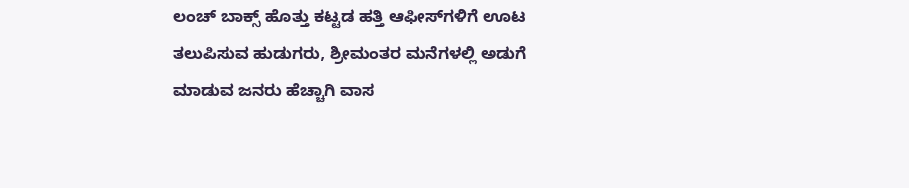ಲಂಚ್‌ ಬಾಕ್ಸ್‌ ಹೊತ್ತು ಕಟ್ಟಡ ಹತ್ತಿ ಆಫೀಸ್‌ಗಳಿಗೆ ಊಟ ತಲುಪಿಸುವ ಹುಡುಗರು, ಶ್ರೀಮಂತರ ಮನೆಗಳಲ್ಲಿ ಅಡುಗೆ ಮಾಡುವ ಜನರು ಹೆಚ್ಚಾಗಿ ವಾಸ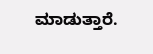ಮಾಡುತ್ತಾರೆ.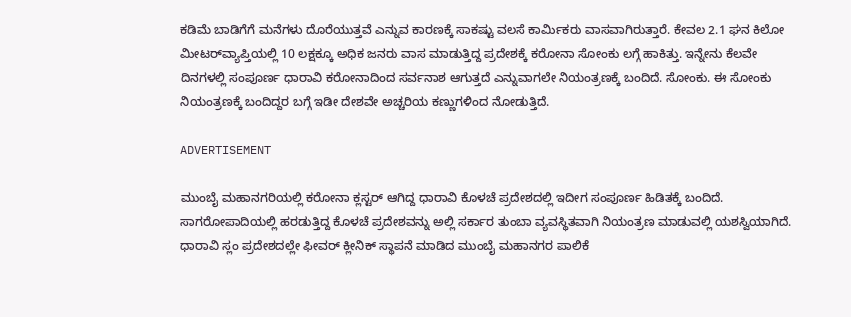ಕಡಿಮೆ ಬಾಡಿಗೆಗೆ ಮನೆಗಳು ದೊರೆಯುತ್ತವೆ ಎನ್ನುವ ಕಾರಣಕ್ಕೆ ಸಾಕಷ್ಟು ವಲಸೆ ಕಾರ್ಮಿಕರು ವಾಸವಾಗಿರುತ್ತಾರೆ. ಕೇವಲ 2.1 ಘನ ಕಿಲೋ ಮೀಟರ್‌ವ್ಯಾಪ್ತಿಯಲ್ಲಿ 10 ಲಕ್ಷಕ್ಕೂ ಅಧಿಕ ಜನರು ವಾಸ ಮಾಡುತ್ತಿದ್ದ ಪ್ರದೇಶಕ್ಕೆ ಕರೋನಾ ಸೋಂಕು ಲಗ್ಗೆ ಹಾಕಿತ್ತು. ಇನ್ನೇನು ಕೆಲವೇ ದಿನಗಳಲ್ಲಿ ಸಂಪೂರ್ಣ ಧಾರಾವಿ ಕರೋನಾದಿಂದ ಸರ್ವನಾಶ ಆಗುತ್ತದೆ ಎನ್ನುವಾಗಲೇ ನಿಯಂತ್ರಣಕ್ಕೆ ಬಂದಿದೆ. ಸೋಂಕು. ಈ ಸೋಂಕು ನಿಯಂತ್ರಣಕ್ಕೆ ಬಂದಿದ್ದರ ಬಗ್ಗೆ ಇಡೀ ದೇಶವೇ ಅಚ್ಚರಿಯ ಕಣ್ಣುಗಳಿಂದ ನೋಡುತ್ತಿದೆ.

ADVERTISEMENT

ಮುಂಬೈ ಮಹಾನಗರಿಯಲ್ಲಿ ಕರೋನಾ ಕ್ಲಸ್ಟರ್‌ ಆಗಿದ್ದ ಧಾರಾವಿ ಕೊಳಚೆ ಪ್ರದೇಶದಲ್ಲಿ ಇದೀಗ ಸಂಪೂರ್ಣ ಹಿಡಿತಕ್ಕೆ ಬಂದಿದೆ. ಸಾಗರೋಪಾದಿಯಲ್ಲಿ ಹರಡುತ್ತಿದ್ದ ಕೊಳಚೆ ಪ್ರದೇಶವನ್ನು ಅಲ್ಲಿ ಸರ್ಕಾರ ತುಂಬಾ ವ್ಯವಸ್ಥಿತವಾಗಿ ನಿಯಂತ್ರಣ ಮಾಡುವಲ್ಲಿ ಯಶಸ್ವಿಯಾಗಿದೆ. ಧಾರಾವಿ ಸ್ಲಂ ಪ್ರದೇಶದಲ್ಲೇ ಫೀವರ್‌ ಕ್ಲೀನಿಕ್‌ ಸ್ಥಾಪನೆ ಮಾಡಿದ ಮುಂಬೈ ಮಹಾನಗರ ಪಾಲಿಕೆ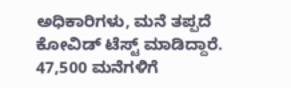ಅಧಿಕಾರಿಗಳು, ಮನೆ ತಪ್ಪದೆ ಕೋವಿಡ್‌ ಟೆಸ್ಟ್‌ ಮಾಡಿದ್ದಾರೆ. 47,500 ಮನೆಗಳಿಗೆ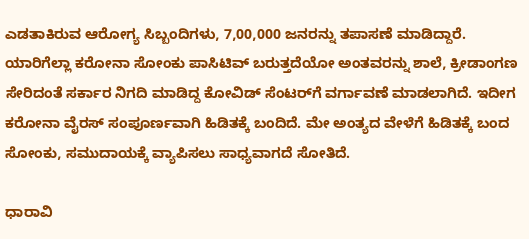ಎಡತಾಕಿರುವ ಆರೋಗ್ಯ ಸಿಬ್ಬಂದಿಗಳು, 7,00,000 ಜನರನ್ನು ತಪಾಸಣೆ ಮಾಡಿದ್ದಾರೆ. ಯಾರಿಗೆಲ್ಲಾ ಕರೋನಾ ಸೋಂಕು ಪಾಸಿಟಿವ್‌ ಬರುತ್ತದೆಯೋ ಅಂತವರನ್ನು ಶಾಲೆ, ಕ್ರೀಡಾಂಗಣ ಸೇರಿದಂತೆ ಸರ್ಕಾರ ನಿಗದಿ ಮಾಡಿದ್ದ ಕೋವಿಡ್‌ ಸೆಂಟರ್‌ಗೆ ವರ್ಗಾವಣೆ ಮಾಡಲಾಗಿದೆ. ಇದೀಗ ಕರೋನಾ ವೈರಸ್‌ ಸಂಪೂರ್ಣವಾಗಿ ಹಿಡಿತಕ್ಕೆ ಬಂದಿದೆ. ಮೇ ಅಂತ್ಯದ ವೇಳೆಗೆ ಹಿಡಿತಕ್ಕೆ ಬಂದ ಸೋಂಕು, ಸಮುದಾಯಕ್ಕೆ ವ್ಯಾಪಿಸಲು ಸಾಧ್ಯವಾಗದೆ ಸೋತಿದೆ.

ಧಾರಾವಿ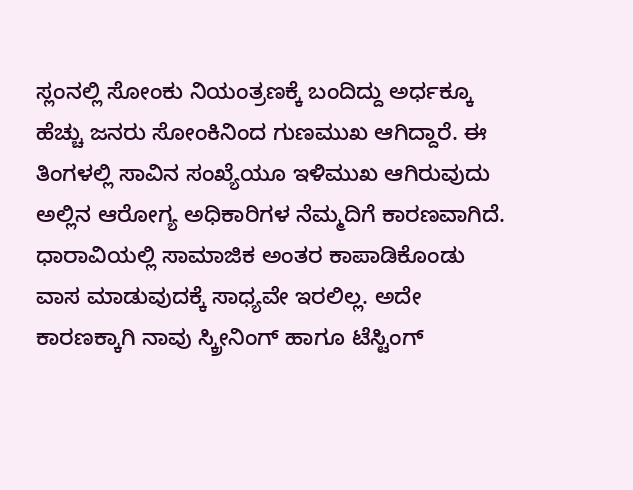ಸ್ಲಂನಲ್ಲಿ ಸೋಂಕು ನಿಯಂತ್ರಣಕ್ಕೆ ಬಂದಿದ್ದು ಅರ್ಧಕ್ಕೂ ಹೆಚ್ಚು ಜನರು ಸೋಂಕಿನಿಂದ ಗುಣಮುಖ ಆಗಿದ್ದಾರೆ. ಈ ತಿಂಗಳಲ್ಲಿ ಸಾವಿನ ಸಂಖ್ಯೆಯೂ ಇಳಿಮುಖ ಆಗಿರುವುದು ಅಲ್ಲಿನ ಆರೋಗ್ಯ ಅಧಿಕಾರಿಗಳ ನೆಮ್ಮದಿಗೆ ಕಾರಣವಾಗಿದೆ. ಧಾರಾವಿಯಲ್ಲಿ ಸಾಮಾಜಿಕ ಅಂತರ ಕಾಪಾಡಿಕೊಂಡು ವಾಸ ಮಾಡುವುದಕ್ಕೆ ಸಾಧ್ಯವೇ ಇರಲಿಲ್ಲ. ಅದೇ ಕಾರಣಕ್ಕಾಗಿ ನಾವು ಸ್ಕ್ರೀನಿಂಗ್‌ ಹಾಗೂ ಟೆಸ್ಟಿಂಗ್‌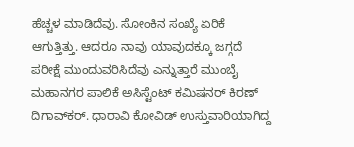ಹೆಚ್ಚಳ ಮಾಡಿದೆವು. ಸೋಂಕಿನ ಸಂಖ್ಯೆ ಏರಿಕೆ ಆಗುತ್ತಿತ್ತು. ಆದರೂ ನಾವು ಯಾವುದಕ್ಕೂ ಜಗ್ಗದೆ ಪರೀಕ್ಷೆ ಮುಂದುವರಿಸಿದೆವು ಎನ್ನುತ್ತಾರೆ ಮುಂಬೈ ಮಹಾನಗರ ಪಾಲಿಕೆ ಅಸಿಸ್ಟೆಂಟ್‌ ಕಮಿಷನರ್‌ ಕಿರಣ್‌ ದಿಗಾವ್‌ಕರ್‌. ಧಾರಾವಿ ಕೋವಿಡ್‌ ಉಸ್ತುವಾರಿಯಾಗಿದ್ದ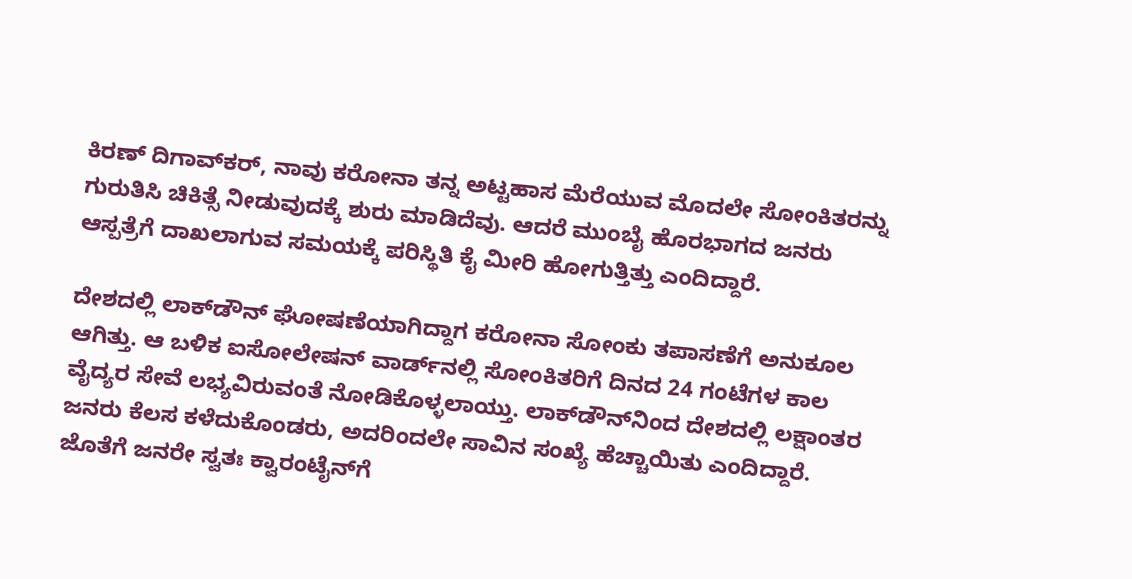ಕಿರಣ್‌ ದಿಗಾವ್‌ಕರ್‌, ನಾವು ಕರೋನಾ ತನ್ನ ಅಟ್ಟಹಾಸ ಮೆರೆಯುವ ಮೊದಲೇ ಸೋಂಕಿತರನ್ನು ಗುರುತಿಸಿ ಚಿಕಿತ್ಸೆ ನೀಡುವುದಕ್ಕೆ ಶುರು ಮಾಡಿದೆವು. ಆದರೆ ಮುಂಬೈ ಹೊರಭಾಗದ ಜನರು ಆಸ್ಪತ್ರೆಗೆ ದಾಖಲಾಗುವ ಸಮಯಕ್ಕೆ ಪರಿಸ್ಥಿತಿ ಕೈ ಮೀರಿ ಹೋಗುತ್ತಿತ್ತು ಎಂದಿದ್ದಾರೆ.

ದೇಶದಲ್ಲಿ ಲಾಕ್‌ಡೌನ್‌ ಘೋಷಣೆಯಾಗಿದ್ದಾಗ ಕರೋನಾ ಸೋಂಕು ತಪಾಸಣೆಗೆ ಅನುಕೂಲ ಆಗಿತ್ತು. ಆ ಬಳಿಕ ಐಸೋಲೇಷನ್‌ ವಾರ್ಡ್‌ನಲ್ಲಿ ಸೋಂಕಿತರಿಗೆ ದಿನದ 24 ಗಂಟೆಗಳ ಕಾಲ ವೈದ್ಯರ ಸೇವೆ ಲಭ್ಯವಿರುವಂತೆ ನೋಡಿಕೊಳ್ಳಲಾಯ್ತು. ಲಾಕ್‌ಡೌನ್‌ನಿಂದ ದೇಶದಲ್ಲಿ ಲಕ್ಷಾಂತರ ಜನರು ಕೆಲಸ ಕಳೆದುಕೊಂಡರು, ಅದರಿಂದಲೇ ಸಾವಿನ ಸಂಖ್ಯೆ ಹೆಚ್ಚಾಯಿತು ಎಂದಿದ್ದಾರೆ. ಜೊತೆಗೆ ಜನರೇ ಸ್ವತಃ ಕ್ವಾರಂಟೈನ್‌ಗೆ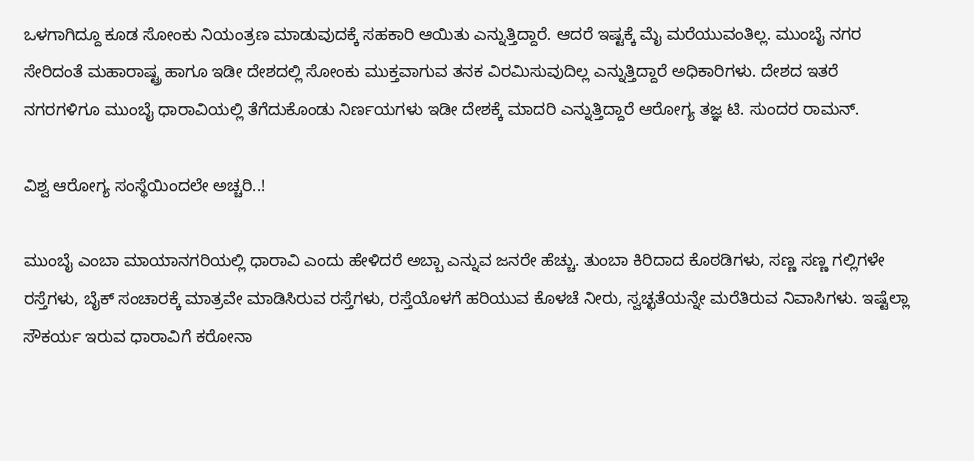ಒಳಗಾಗಿದ್ದೂ ಕೂಡ ಸೋಂಕು ನಿಯಂತ್ರಣ ಮಾಡುವುದಕ್ಕೆ ಸಹಕಾರಿ ಆಯಿತು ಎನ್ನುತ್ತಿದ್ದಾರೆ. ಆದರೆ ಇಷ್ಟಕ್ಕೆ ಮೈ ಮರೆಯುವಂತಿಲ್ಲ. ಮುಂಬೈ ನಗರ ಸೇರಿದಂತೆ ಮಹಾರಾಷ್ಟ್ರ ಹಾಗೂ ಇಡೀ ದೇಶದಲ್ಲಿ ಸೋಂಕು ಮುಕ್ತವಾಗುವ ತನಕ ವಿರಮಿಸುವುದಿಲ್ಲ ಎನ್ನುತ್ತಿದ್ದಾರೆ ಅಧಿಕಾರಿಗಳು. ದೇಶದ ಇತರೆ ನಗರಗಳಿಗೂ ಮುಂಬೈ ಧಾರಾವಿಯಲ್ಲಿ ತೆಗೆದುಕೊಂಡು ನಿರ್ಣಯಗಳು ಇಡೀ ದೇಶಕ್ಕೆ ಮಾದರಿ ಎನ್ನುತ್ತಿದ್ದಾರೆ ಆರೋಗ್ಯ ತಜ್ಞ ಟಿ. ಸುಂದರ ರಾಮನ್‌.

ವಿಶ್ವ ಆರೋಗ್ಯ ಸಂಸ್ಥೆಯಿಂದಲೇ ಅಚ್ಚರಿ..!

ಮುಂಬೈ ಎಂಬಾ ಮಾಯಾನಗರಿಯಲ್ಲಿ ಧಾರಾವಿ ಎಂದು ಹೇಳಿದರೆ ಅಬ್ಬಾ ಎನ್ನುವ ಜನರೇ ಹೆಚ್ಚು. ತುಂಬಾ ಕಿರಿದಾದ ಕೊಠಡಿಗಳು, ಸಣ್ಣ ಸಣ್ಣ ಗಲ್ಲಿಗಳೇ ರಸ್ತೆಗಳು, ಬೈಕ್‌ ಸಂಚಾರಕ್ಕೆ ಮಾತ್ರವೇ ಮಾಡಿಸಿರುವ ರಸ್ತೆಗಳು, ರಸ್ತೆಯೊಳಗೆ ಹರಿಯುವ ಕೊಳಚೆ ನೀರು, ಸ್ವಚ್ಛತೆಯನ್ನೇ ಮರೆತಿರುವ ನಿವಾಸಿಗಳು. ಇಷ್ಟೆಲ್ಲಾ ಸೌಕರ್ಯ ಇರುವ ಧಾರಾವಿಗೆ ಕರೋನಾ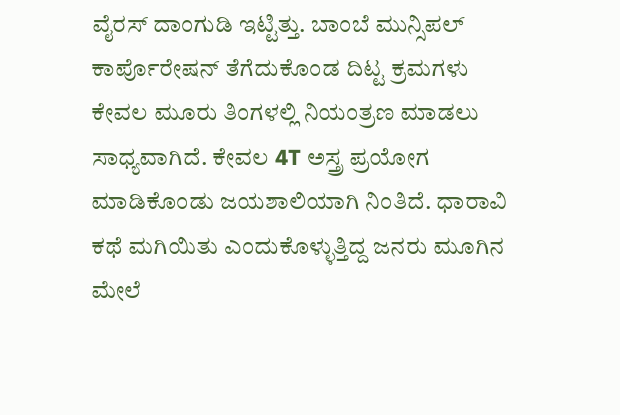ವೈರಸ್‌ ದಾಂಗುಡಿ ಇಟ್ಟಿತ್ತು. ಬಾಂಬೆ ಮುನ್ಸಿಪಲ್‌ ಕಾರ್ಪೊರೇಷನ್‌ ತೆಗೆದುಕೊಂಡ ದಿಟ್ಟ ಕ್ರಮಗಳು ಕೇವಲ ಮೂರು ತಿಂಗಳಲ್ಲಿ ನಿಯಂತ್ರಣ ಮಾಡಲು ಸಾಧ್ಯವಾಗಿದೆ. ಕೇವಲ 4T ಅಸ್ತ್ರ ಪ್ರಯೋಗ ಮಾಡಿಕೊಂಡು ಜಯಶಾಲಿಯಾಗಿ ನಿಂತಿದೆ. ಧಾರಾವಿ ಕಥೆ ಮಗಿಯಿತು ಎಂದುಕೊಳ್ಳುತ್ತಿದ್ದ ಜನರು ಮೂಗಿನ ಮೇಲೆ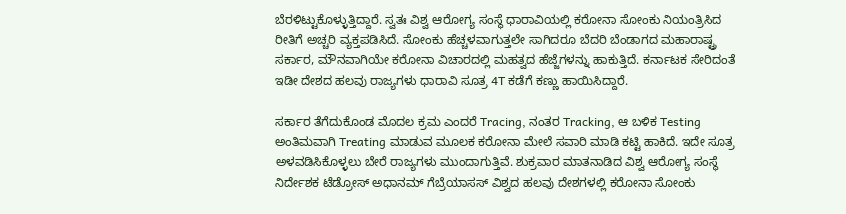ಬೆರಳಿಟ್ಟುಕೊಳ್ಳುತ್ತಿದ್ದಾರೆ. ಸ್ವತಃ ವಿಶ್ವ ಆರೋಗ್ಯ ಸಂಸ್ಥೆ ಧಾರಾವಿಯಲ್ಲಿ ಕರೋನಾ ಸೋಂಕು ನಿಯಂತ್ರಿಸಿದ ರೀತಿಗೆ ಅಚ್ಚರಿ ವ್ಯಕ್ತಪಡಿಸಿದೆ. ಸೋಂಕು ಹೆಚ್ಚಳವಾಗುತ್ತಲೇ ಸಾಗಿದರೂ ಬೆದರಿ ಬೆಂಡಾಗದ ಮಹಾರಾಷ್ಟ್ರ ಸರ್ಕಾರ, ಮೌನವಾಗಿಯೇ ಕರೋನಾ ವಿಚಾರದಲ್ಲಿ ಮಹತ್ವದ ಹೆಜ್ಜೆಗಳನ್ನು ಹಾಕುತ್ತಿದೆ. ಕರ್ನಾಟಕ ಸೇರಿದಂತೆ ಇಡೀ ದೇಶದ ಹಲವು ರಾಜ್ಯಗಳು ಧಾರಾವಿ ಸೂತ್ರ 4T ಕಡೆಗೆ ಕಣ್ಣು ಹಾಯಿಸಿದ್ದಾರೆ.

ಸರ್ಕಾರ ತೆಗೆದುಕೊಂಡ ಮೊದಲ ಕ್ರಮ ಎಂದರೆ Tracing, ನಂತರ Tracking, ಆ ಬಳಿಕ Testing ಅಂತಿಮವಾಗಿ Treating ಮಾಡುವ ಮೂಲಕ ಕರೋನಾ ಮೇಲೆ ಸವಾರಿ ಮಾಡಿ ಕಟ್ಟಿ ಹಾಕಿದೆ. ಇದೇ ಸೂತ್ರ ಅಳವಡಿಸಿಕೊಳ್ಳಲು ಬೇರೆ ರಾಜ್ಯಗಳು ಮುಂದಾಗುತ್ತಿವೆ. ಶುಕ್ರವಾರ ಮಾತನಾಡಿದ ವಿಶ್ವ ಆರೋಗ್ಯ ಸಂಸ್ಥೆ ನಿರ್ದೇಶಕ ಟೆಡ್ರೋಸ್‌ ಅಧಾನಮ್‌ ಗೆಬ್ರೆಯಾಸಸ್‌ ವಿಶ್ವದ ಹಲವು ದೇಶಗಳಲ್ಲಿ ಕರೋನಾ ಸೋಂಕು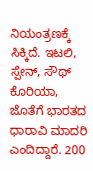ನಿಯಂತ್ರಣಕ್ಕೆ ಸಿಕ್ಕಿದೆ. ಇಟಲಿ, ಸ್ಪೇನ್‌, ಸೌಥ್‌ ಕೊರಿಯಾ, ಜೊತೆಗೆ ಭಾರತದ ಧಾರಾವಿ ಮಾದರಿ ಎಂದಿದ್ದಾರೆ. 200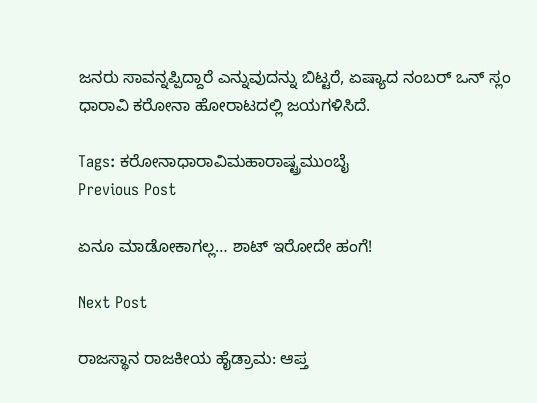ಜನರು ಸಾವನ್ನಪ್ಪಿದ್ದಾರೆ ಎನ್ನುವುದನ್ನು ಬಿಟ್ಟರೆ, ಏಷ್ಯಾದ ನಂಬರ್‌ ಒನ್‌ ಸ್ಲಂ ಧಾರಾವಿ ಕರೋನಾ ಹೋರಾಟದಲ್ಲಿ ಜಯಗಳಿಸಿದೆ.

Tags: ಕರೋನಾಧಾರಾವಿಮಹಾರಾಷ್ಟ್ರಮುಂಬೈ
Previous Post

ಏನೂ ಮಾಡೋಕಾಗಲ್ಲ… ಶಾಟ್ ಇರೋದೇ ಹಂಗೆ!

Next Post

ರಾಜಸ್ಥಾನ ರಾಜಕೀಯ ಹೈಡ್ರಾಮ: ಆಪ್ತ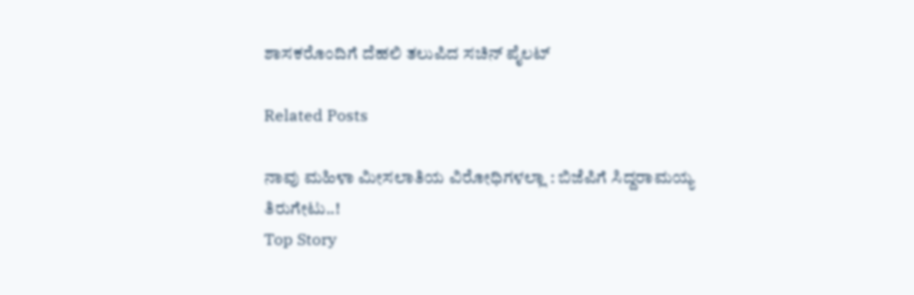ಶಾಸಕರೊಂದಿಗೆ ದೆಹಲಿ ತಲುಪಿದ ಸಚಿನ್ ಪೈಲಟ್

Related Posts

ನಾವು ಮಹಿಳಾ ಮೀಸಲಾತಿಯ ವಿರೋಧಿಗಳಲ್ಲಾ : ಬಿಜೆಪಿಗೆ ಸಿದ್ದರಾಮಯ್ಯ ತಿರುಗೇಟು..!
Top Story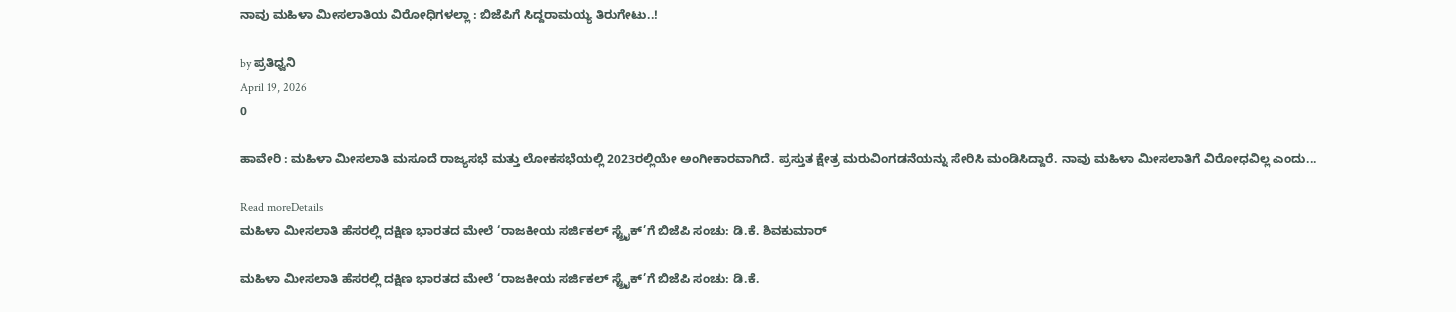ನಾವು ಮಹಿಳಾ ಮೀಸಲಾತಿಯ ವಿರೋಧಿಗಳಲ್ಲಾ : ಬಿಜೆಪಿಗೆ ಸಿದ್ದರಾಮಯ್ಯ ತಿರುಗೇಟು..!

by ಪ್ರತಿಧ್ವನಿ
April 19, 2026
0

ಹಾವೇರಿ : ಮಹಿಳಾ ಮೀಸಲಾತಿ ಮಸೂದೆ ರಾಜ್ಯಸಭೆ ಮತ್ತು ಲೋಕಸಭೆಯಲ್ಲಿ 2023ರಲ್ಲಿಯೇ ಅಂಗೀಕಾರವಾಗಿದೆ. ಪ್ರಸ್ತುತ ಕ್ಷೇತ್ರ ಮರುವಿಂಗಡನೆಯನ್ನು ಸೇರಿಸಿ ಮಂಡಿಸಿದ್ದಾರೆ. ನಾವು ಮಹಿಳಾ ಮೀಸಲಾತಿಗೆ ವಿರೋಧವಿಲ್ಲ ಎಂದು...

Read moreDetails
ಮಹಿಳಾ ಮೀಸಲಾತಿ ಹೆಸರಲ್ಲಿ ದಕ್ಷಿಣ ಭಾರತದ ಮೇಲೆ ‘ರಾಜಕೀಯ ಸರ್ಜಿಕಲ್ ಸ್ಟ್ರೈಕ್’ಗೆ ಬಿಜೆಪಿ ಸಂಚು: ಡಿ.ಕೆ. ಶಿವಕುಮಾರ್

ಮಹಿಳಾ ಮೀಸಲಾತಿ ಹೆಸರಲ್ಲಿ ದಕ್ಷಿಣ ಭಾರತದ ಮೇಲೆ ‘ರಾಜಕೀಯ ಸರ್ಜಿಕಲ್ ಸ್ಟ್ರೈಕ್’ಗೆ ಬಿಜೆಪಿ ಸಂಚು: ಡಿ.ಕೆ.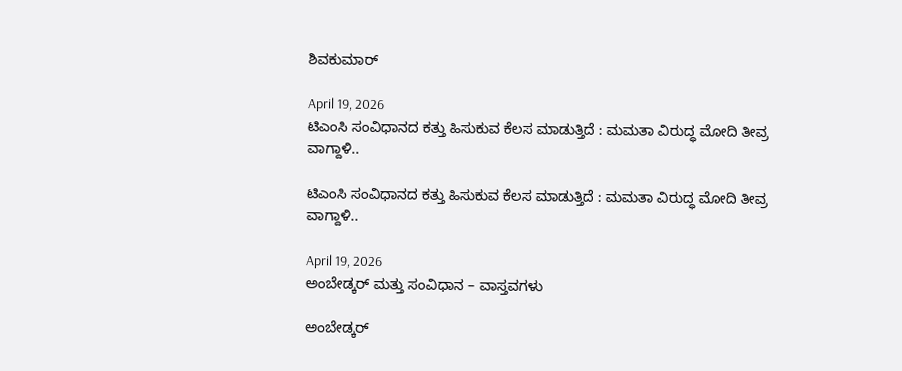ಶಿವಕುಮಾರ್

April 19, 2026
ಟಿಎಂಸಿ ಸಂವಿಧಾನದ ಕತ್ತು ಹಿಸುಕುವ ಕೆಲಸ ಮಾಡುತ್ತಿದೆ : ಮಮತಾ ವಿರುದ್ಧ ಮೋದಿ ತೀವ್ರ ವಾಗ್ದಾಳಿ..

ಟಿಎಂಸಿ ಸಂವಿಧಾನದ ಕತ್ತು ಹಿಸುಕುವ ಕೆಲಸ ಮಾಡುತ್ತಿದೆ : ಮಮತಾ ವಿರುದ್ಧ ಮೋದಿ ತೀವ್ರ ವಾಗ್ದಾಳಿ..

April 19, 2026
ಅಂಬೇಡ್ಕರ್‌ ಮತ್ತು ಸಂವಿಧಾನ – ವಾಸ್ತವಗಳು

ಅಂಬೇಡ್ಕರ್‌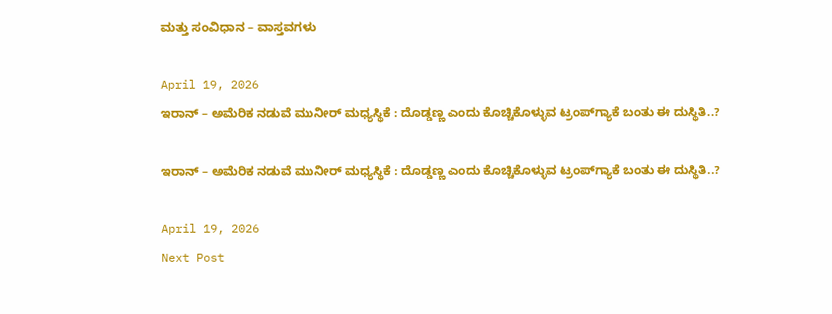ಮತ್ತು ಸಂವಿಧಾನ – ವಾಸ್ತವಗಳು

April 19, 2026
ಇರಾನ್‌ – ಅಮೆರಿಕ ನಡುವೆ ಮುನೀರ್‌ ಮಧ್ಯಸ್ಥಿಕೆ : ದೊಡ್ಡಣ್ಣ ಎಂದು ಕೊಚ್ಚಿಕೊಳ್ಳುವ ಟ್ರಂಪ್‌ಗ್ಯಾಕೆ ಬಂತು ಈ ದುಸ್ಥಿತಿ..?

ಇರಾನ್‌ – ಅಮೆರಿಕ ನಡುವೆ ಮುನೀರ್‌ ಮಧ್ಯಸ್ಥಿಕೆ : ದೊಡ್ಡಣ್ಣ ಎಂದು ಕೊಚ್ಚಿಕೊಳ್ಳುವ ಟ್ರಂಪ್‌ಗ್ಯಾಕೆ ಬಂತು ಈ ದುಸ್ಥಿತಿ..?

April 19, 2026
Next Post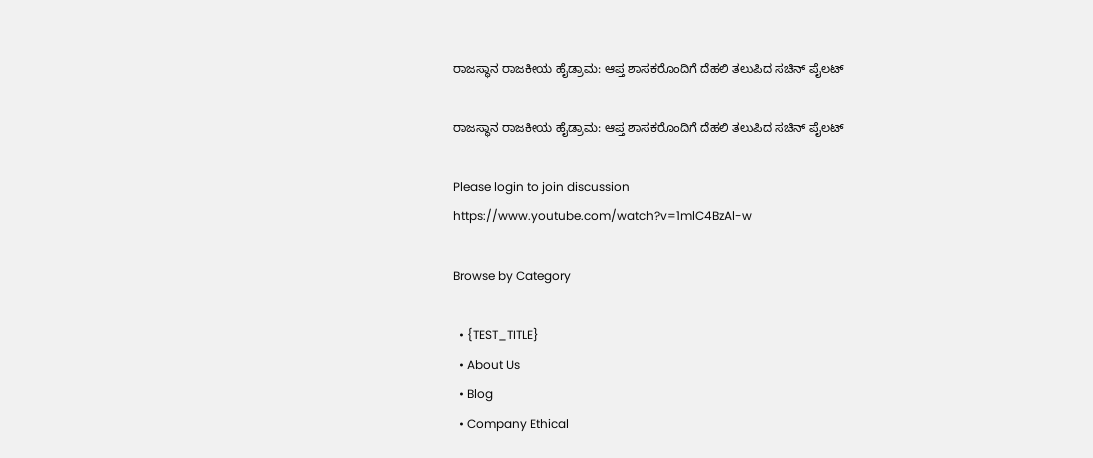ರಾಜಸ್ಥಾನ ರಾಜಕೀಯ ಹೈಡ್ರಾಮ: ಆಪ್ತ ಶಾಸಕರೊಂದಿಗೆ ದೆಹಲಿ ತಲುಪಿದ ಸಚಿನ್ ಪೈಲಟ್

ರಾಜಸ್ಥಾನ ರಾಜಕೀಯ ಹೈಡ್ರಾಮ: ಆಪ್ತ ಶಾಸಕರೊಂದಿಗೆ ದೆಹಲಿ ತಲುಪಿದ ಸಚಿನ್ ಪೈಲಟ್

Please login to join discussion
https://www.youtube.com/watch?v=1mlC4BzAl-w

Browse by Category

  • {TEST_TITLE}
  • About Us
  • Blog
  • Company Ethical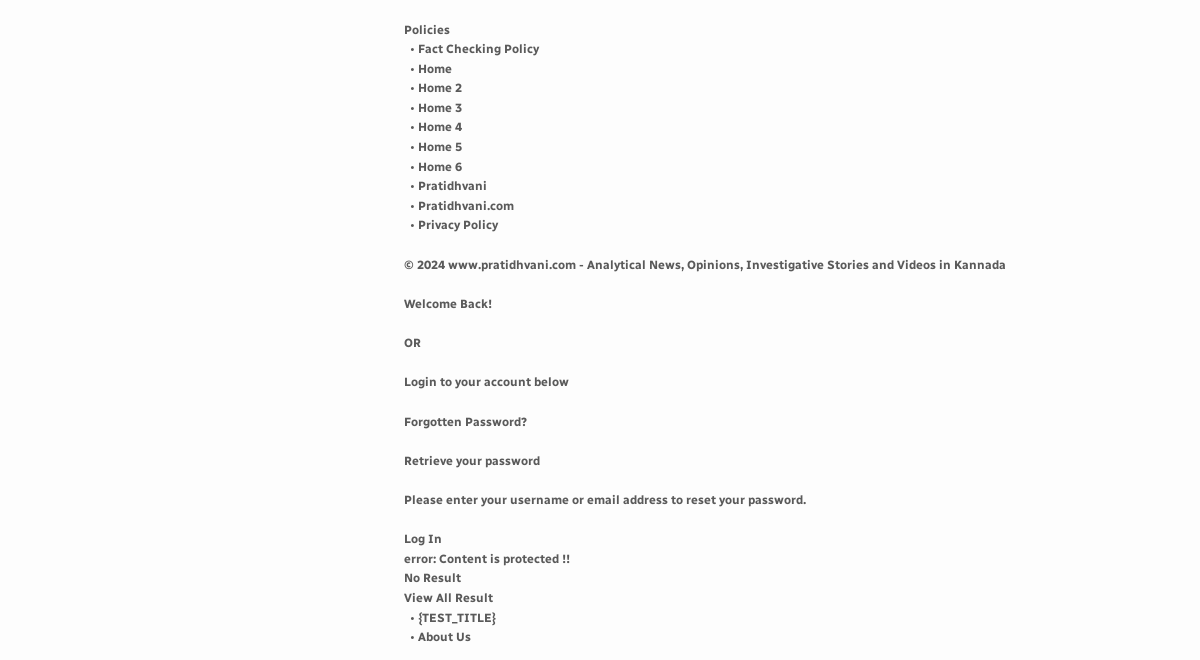Policies
  • Fact Checking Policy
  • Home
  • Home 2
  • Home 3
  • Home 4
  • Home 5
  • Home 6
  • Pratidhvani
  • Pratidhvani.com
  • Privacy Policy

© 2024 www.pratidhvani.com - Analytical News, Opinions, Investigative Stories and Videos in Kannada

Welcome Back!

OR

Login to your account below

Forgotten Password?

Retrieve your password

Please enter your username or email address to reset your password.

Log In
error: Content is protected !!
No Result
View All Result
  • {TEST_TITLE}
  • About Us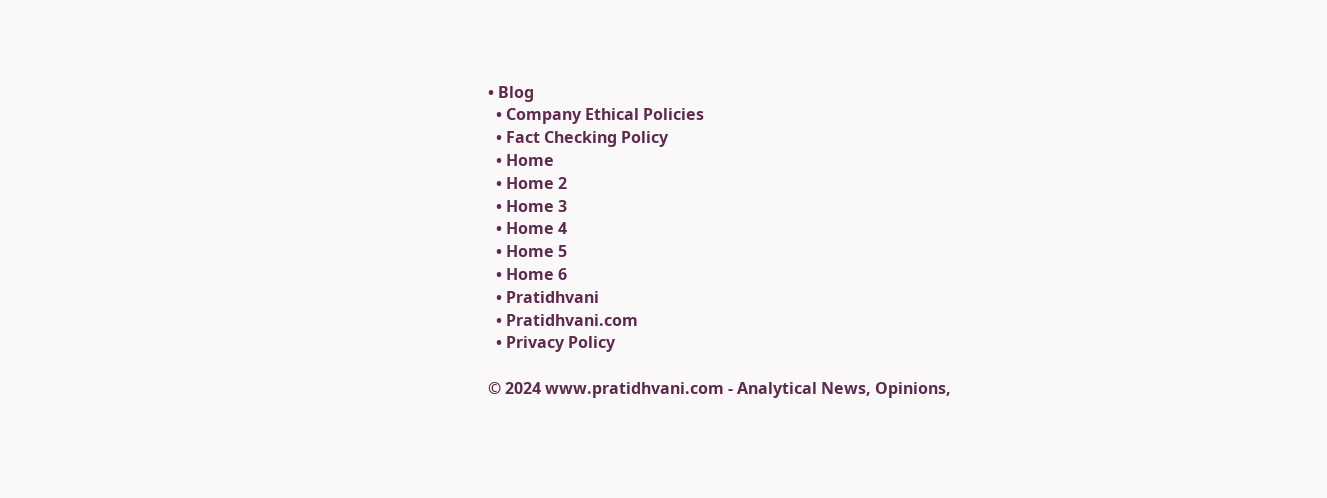• Blog
  • Company Ethical Policies
  • Fact Checking Policy
  • Home
  • Home 2
  • Home 3
  • Home 4
  • Home 5
  • Home 6
  • Pratidhvani
  • Pratidhvani.com
  • Privacy Policy

© 2024 www.pratidhvani.com - Analytical News, Opinions,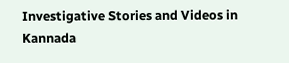Investigative Stories and Videos in Kannada